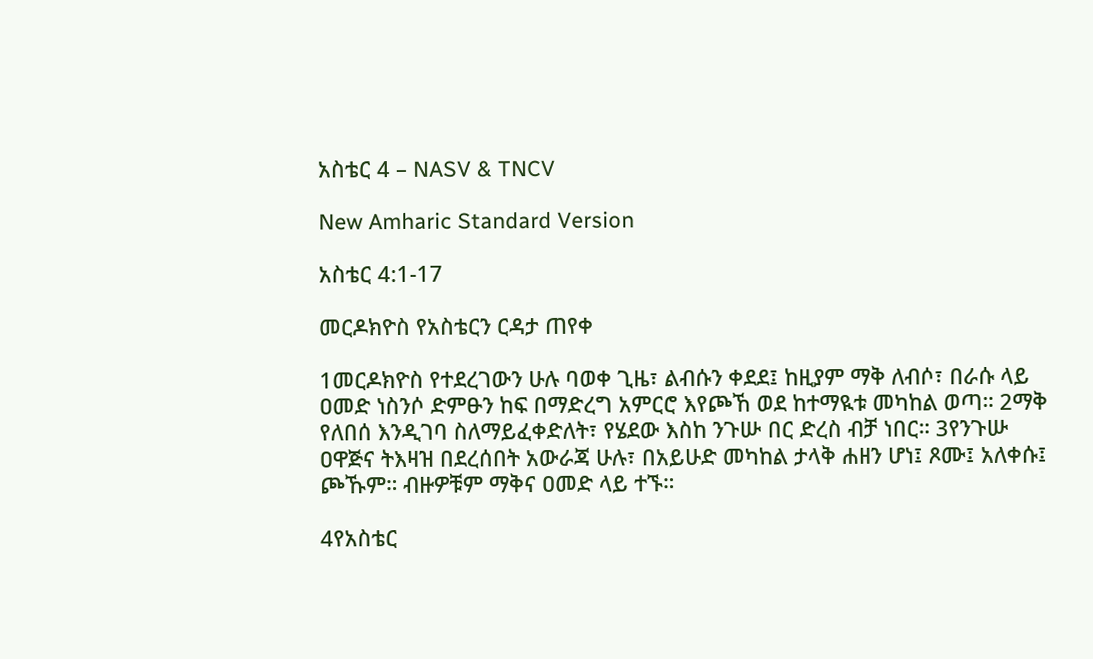አስቴር 4 – NASV & TNCV

New Amharic Standard Version

አስቴር 4:1-17

መርዶክዮስ የአስቴርን ርዳታ ጠየቀ

1መርዶክዮስ የተደረገውን ሁሉ ባወቀ ጊዜ፣ ልብሱን ቀደደ፤ ከዚያም ማቅ ለብሶ፣ በራሱ ላይ ዐመድ ነስንሶ ድምፁን ከፍ በማድረግ አምርሮ እየጮኸ ወደ ከተማዪቱ መካከል ወጣ። 2ማቅ የለበሰ እንዲገባ ስለማይፈቀድለት፣ የሄደው እስከ ንጉሡ በር ድረስ ብቻ ነበር። 3የንጉሡ ዐዋጅና ትእዛዝ በደረሰበት አውራጃ ሁሉ፣ በአይሁድ መካከል ታላቅ ሐዘን ሆነ፤ ጾሙ፤ አለቀሱ፤ ጮኹም። ብዙዎቹም ማቅና ዐመድ ላይ ተኙ።

4የአስቴር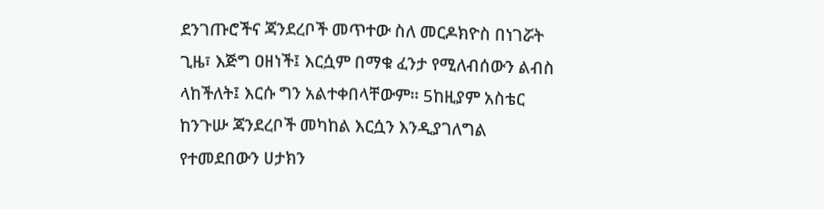ደንገጡሮችና ጃንደረቦች መጥተው ስለ መርዶክዮስ በነገሯት ጊዜ፣ እጅግ ዐዘነች፤ እርሷም በማቁ ፈንታ የሚለብሰውን ልብስ ላከችለት፤ እርሱ ግን አልተቀበላቸውም። 5ከዚያም አስቴር ከንጉሡ ጃንደረቦች መካከል እርሷን እንዲያገለግል የተመደበውን ሀታክን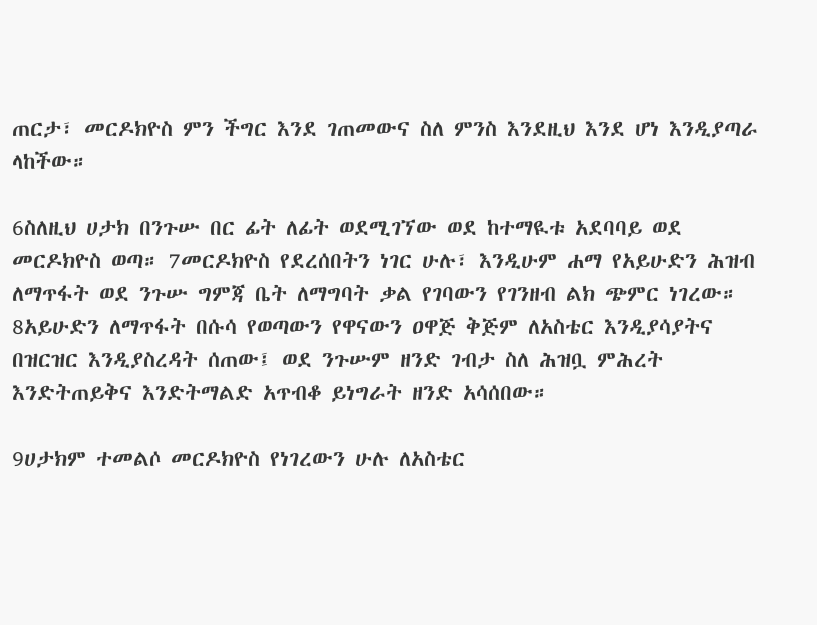ጠርታ፣ መርዶክዮስ ምን ችግር እንደ ገጠመውና ስለ ምንስ እንደዚህ እንደ ሆነ እንዲያጣራ ላከችው።

6ስለዚህ ሀታክ በንጉሡ በር ፊት ለፊት ወደሚገኘው ወደ ከተማዪቱ አደባባይ ወደ መርዶክዮስ ወጣ። 7መርዶክዮስ የደረሰበትን ነገር ሁሉ፣ እንዲሁም ሐማ የአይሁድን ሕዝብ ለማጥፋት ወደ ንጉሡ ግምጃ ቤት ለማግባት ቃል የገባውን የገንዘብ ልክ ጭምር ነገረው። 8አይሁድን ለማጥፋት በሱሳ የወጣውን የዋናውን ዐዋጅ ቅጅም ለአስቴር እንዲያሳያትና በዝርዝር እንዲያስረዳት ሰጠው፤ ወደ ንጉሡም ዘንድ ገብታ ስለ ሕዝቧ ምሕረት እንድትጠይቅና እንድትማልድ አጥብቆ ይነግራት ዘንድ አሳሰበው።

9ሀታክም ተመልሶ መርዶክዮስ የነገረውን ሁሉ ለአስቴር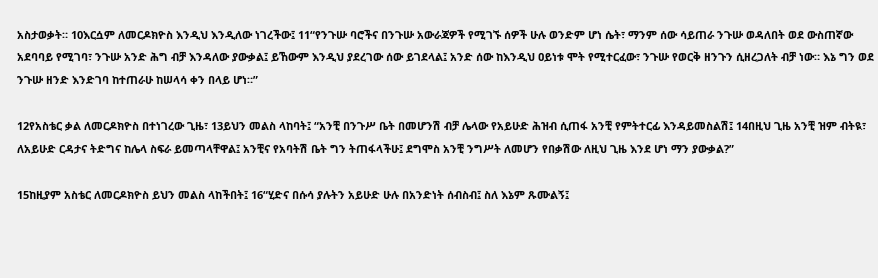አስታወቃት። 10እርሷም ለመርዶክዮስ እንዲህ እንዲለው ነገረችው፤ 11“የንጉሡ ባሮችና በንጉሡ አውራጃዎች የሚገኙ ሰዎች ሁሉ ወንድም ሆነ ሴት፣ ማንም ሰው ሳይጠራ ንጉሡ ወዳለበት ወደ ውስጠኛው አደባባይ የሚገባ፣ ንጉሡ አንድ ሕግ ብቻ እንዳለው ያውቃል፤ ይኸውም እንዲህ ያደረገው ሰው ይገደላል፤ አንድ ሰው ከእንዲህ ዐይነቱ ሞት የሚተርፈው፣ ንጉሡ የወርቅ ዘንጉን ሲዘረጋለት ብቻ ነው። እኔ ግን ወደ ንጉሡ ዘንድ እንድገባ ከተጠራሁ ከሠላሳ ቀን በላይ ሆነ።”

12የአስቴር ቃል ለመርዶክዮስ በተነገረው ጊዜ፣ 13ይህን መልስ ላከባት፤ “አንቺ በንጉሥ ቤት በመሆንሽ ብቻ ሌላው የአይሁድ ሕዝብ ሲጠፋ አንቺ የምትተርፊ እንዳይመስልሽ፤ 14በዚህ ጊዜ አንቺ ዝም ብትዪ፣ ለአይሁድ ርዳታና ትድግና ከሌላ ስፍራ ይመጣላቸዋል፤ አንቺና የአባትሽ ቤት ግን ትጠፋላችሁ፤ ደግሞስ አንቺ ንግሥት ለመሆን የበቃሽው ለዚህ ጊዜ እንደ ሆነ ማን ያውቃል?”

15ከዚያም አስቴር ለመርዶክዮስ ይህን መልስ ላከችበት፤ 16“ሂድና በሱሳ ያሉትን አይሁድ ሁሉ በአንድነት ሰብስብ፤ ስለ እኔም ጹሙልኝ፤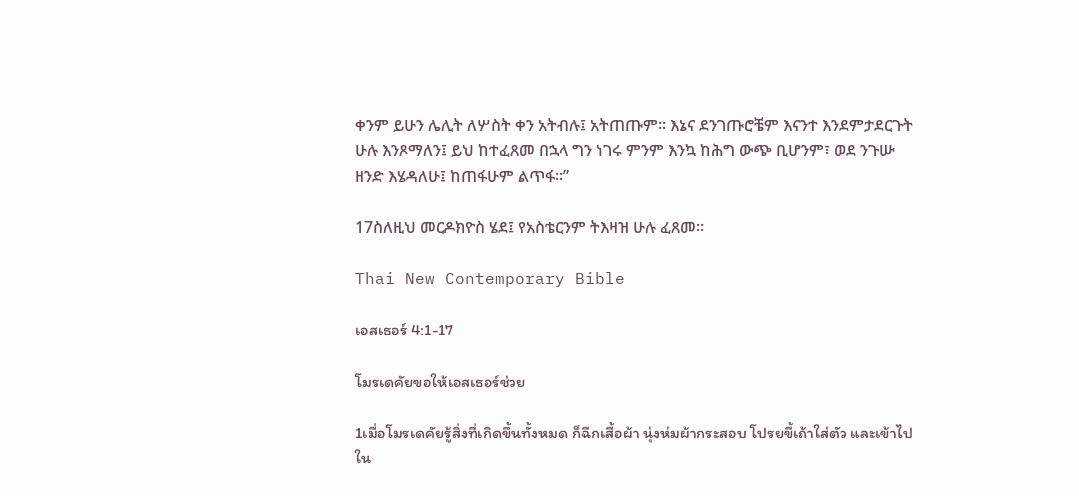ቀንም ይሁን ሌሊት ለሦስት ቀን አትብሉ፤ አትጠጡም። እኔና ደንገጡሮቼም እናንተ እንደምታደርጉት ሁሉ እንጾማለን፤ ይህ ከተፈጸመ በኋላ ግን ነገሩ ምንም እንኳ ከሕግ ውጭ ቢሆንም፣ ወደ ንጉሡ ዘንድ እሄዳለሁ፤ ከጠፋሁም ልጥፋ።”

17ስለዚህ መርዶክዮስ ሄደ፤ የአስቴርንም ትእዛዝ ሁሉ ፈጸመ።

Thai New Contemporary Bible

เอสเธอร์ 4:1-17

โมรเดคัยขอให้เอสเธอร์ช่วย

1เมื่อโมรเดคัยรู้สิ่งที่เกิดขึ้นทั้งหมด ก็ฉีกเสื้อผ้า นุ่งห่มผ้ากระสอบ โปรยขี้เถ้าใส่ตัว และเข้าไปใน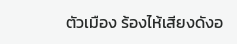ตัวเมือง ร้องไห้เสียงดังอ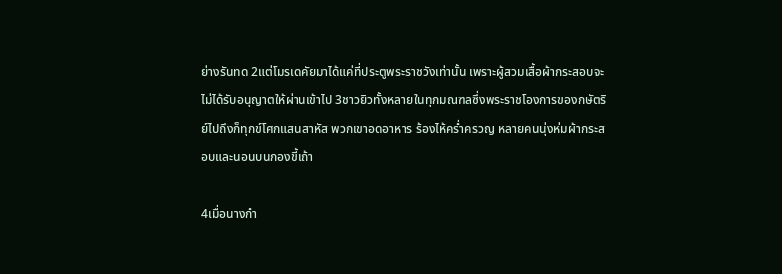ย่างรันทด 2แต่โมรเดคัยมาได้แค่ที่ประตูพระราชวังเท่านั้น เพราะผู้สวมเสื้อผ้ากระสอบจะไม่ได้รับอนุญาตให้ผ่านเข้าไป 3ชาวยิวทั้งหลายในทุกมณฑลซึ่งพระราชโองการของกษัตริย์ไปถึงก็ทุกข์โศกแสนสาหัส พวกเขาอดอาหาร ร้องไห้คร่ำครวญ หลายคนนุ่งห่มผ้ากระสอบและนอนบนกองขี้เถ้า

4เมื่อนางกำ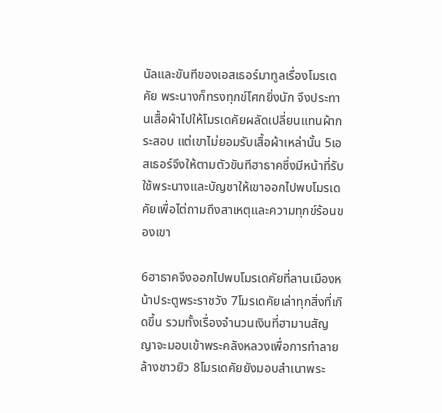นัลและขันทีของเอสเธอร์มาทูลเรื่องโมรเดคัย พระนางก็ทรงทุกข์โศกยิ่งนัก จึงประทานเสื้อผ้าไปให้โมรเดคัยผลัดเปลี่ยนแทนผ้ากระสอบ แต่เขาไม่ยอมรับเสื้อผ้าเหล่านั้น 5เอสเธอร์จึงให้ตามตัวขันทีฮาธาคซึ่งมีหน้าที่รับใช้พระนางและบัญชาให้เขาออกไปพบโมรเดคัยเพื่อไต่ถามถึงสาเหตุและความทุกข์ร้อนของเขา

6ฮาธาคจึงออกไปพบโมรเดคัยที่ลานเมืองหน้าประตูพระราชวัง 7โมรเดคัยเล่าทุกสิ่งที่เกิดขึ้น รวมทั้งเรื่องจำนวนเงินที่ฮามานสัญญาจะมอบเข้าพระคลังหลวงเพื่อการทำลายล้างชาวยิว 8โมรเดคัยยังมอบสำเนาพระ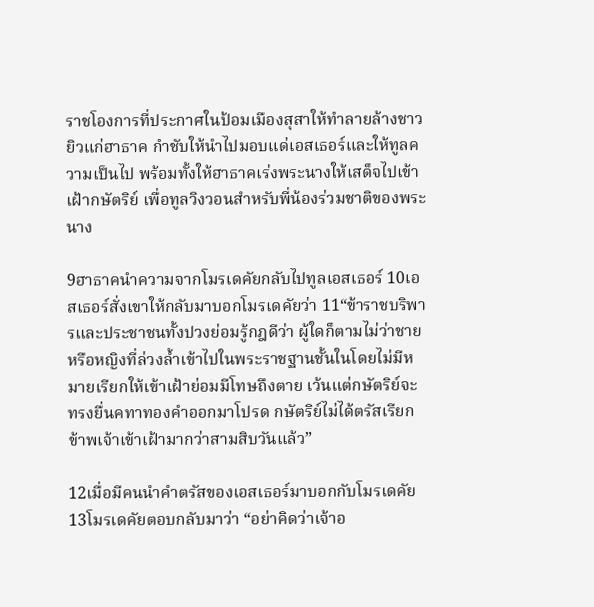ราชโองการที่ประกาศในป้อมเมืองสุสาให้ทำลายล้างชาวยิวแก่ฮาธาค กำชับให้นำไปมอบแด่เอสเธอร์และให้ทูลความเป็นไป พร้อมทั้งให้ฮาธาคเร่งพระนางให้เสด็จไปเข้าเฝ้ากษัตริย์ เพื่อทูลวิงวอนสำหรับพี่น้องร่วมชาติของพระนาง

9ฮาธาคนำความจากโมรเดคัยกลับไปทูลเอสเธอร์ 10เอสเธอร์สั่งเขาให้กลับมาบอกโมรเดคัยว่า 11“ข้าราชบริพารและประชาชนทั้งปวงย่อมรู้กฎดีว่า ผู้ใดก็ตามไม่ว่าชายหรือหญิงที่ล่วงล้ำเข้าไปในพระราชฐานชั้นในโดยไม่มีหมายเรียกให้เข้าเฝ้าย่อมมีโทษถึงตาย เว้นแต่กษัตริย์จะทรงยื่นคทาทองคำออกมาโปรด กษัตริย์ไม่ได้ตรัสเรียกข้าพเจ้าเข้าเฝ้ามากว่าสามสิบวันแล้ว”

12เมื่อมีคนนำคำตรัสของเอสเธอร์มาบอกกับโมรเดคัย 13โมรเดคัยตอบกลับมาว่า “อย่าคิดว่าเจ้าอ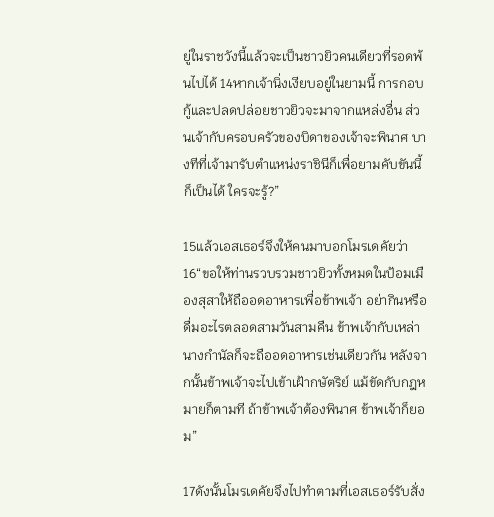ยู่ในราชวังนี้แล้วจะเป็นชาวยิวคนเดียวที่รอดพ้นไปได้ 14หากเจ้านิ่งเงียบอยู่ในยามนี้ การกอบกู้และปลดปล่อยชาวยิวจะมาจากแหล่งอื่น ส่วนเจ้ากับครอบครัวของบิดาของเจ้าจะพินาศ บางทีที่เจ้ามารับตำแหน่งราชินีก็เพื่อยามคับขันนี้ก็เป็นได้ ใครจะรู้?”

15แล้วเอสเธอร์จึงให้คนมาบอกโมรเดคัยว่า 16“ขอให้ท่านรวบรวมชาวยิวทั้งหมดในป้อมเมืองสุสาให้ถืออดอาหารเพื่อข้าพเจ้า อย่ากินหรือดื่มอะไรตลอดสามวันสามคืน ข้าพเจ้ากับเหล่านางกำนัลก็จะถืออดอาหารเช่นเดียวกัน หลังจากนั้นข้าพเจ้าจะไปเข้าเฝ้ากษัตริย์ แม้ขัดกับกฎหมายก็ตามที ถ้าข้าพเจ้าต้องพินาศ ข้าพเจ้าก็ยอม”

17ดังนั้นโมรเดคัยจึงไปทำตามที่เอสเธอร์รับสั่ง